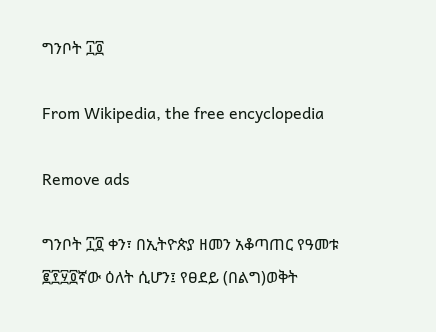ግንቦት ፲፬

From Wikipedia, the free encyclopedia

Remove ads

ግንቦት ፲፬ ቀን፣ በኢትዮጵያ ዘመን አቆጣጠር የዓመቱ ፪፻፶፬ኛው ዕለት ሲሆን፤ የፀደይ (በልግ)ወቅት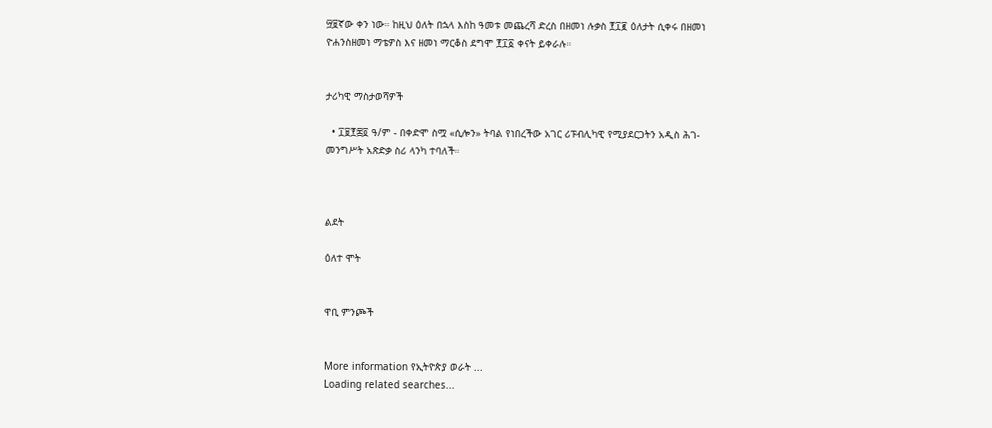፵፱ኛው ቀን ነው። ከዚህ ዕለት በኋላ እስከ ዓመቱ መጨረሻ ድረስ በዘመነ ሉቃስ ፻፲፪ ዕለታት ሲቀሩ በዘመነ ዮሐንስዘመነ ማቴዎስ እና ዘመነ ማርቆስ ደግሞ ፻፲፩ ቀናት ይቀራሉ።


ታሪካዊ ማስታወሻዎች

  • ፲፱፻፷፬ ዓ/ም - በቀድሞ ስሟ «ሲሎን» ትባል የነበረችው አገር ሪፑብሊካዊ የሚያደርጋትን አዲስ ሕገ-መንግሥት አጽድቃ ስሪ ላንካ ተባለች።



ልደት

ዕለተ ሞት


ዋቢ ምንጮች


More information የኢትዮጵያ ወራት ...
Loading related searches...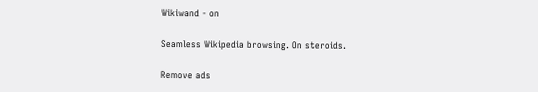Wikiwand - on

Seamless Wikipedia browsing. On steroids.

Remove ads